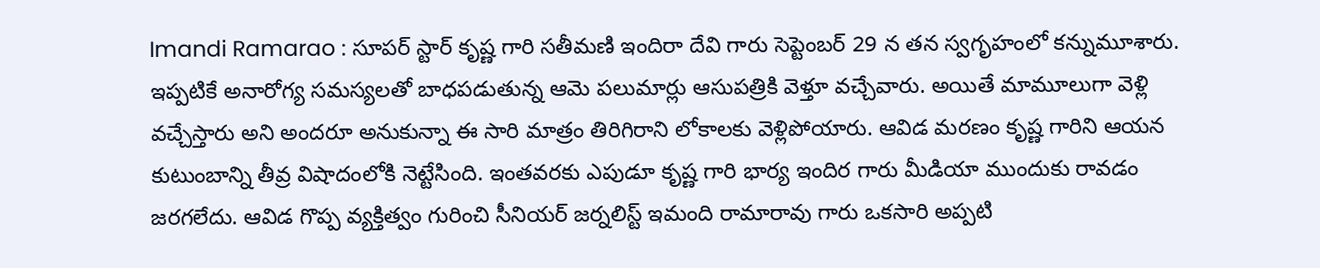Imandi Ramarao : సూపర్ స్టార్ కృష్ణ గారి సతీమణి ఇందిరా దేవి గారు సెప్టెంబర్ 29 న తన స్వగృహంలో కన్నుమూశారు. ఇప్పటికే అనారోగ్య సమస్యలతో బాధపడుతున్న ఆమె పలుమార్లు ఆసుపత్రికి వెళ్తూ వచ్చేవారు. అయితే మామూలుగా వెళ్లి వచ్చేస్తారు అని అందరూ అనుకున్నా ఈ సారి మాత్రం తిరిగిరాని లోకాలకు వెళ్లిపోయారు. ఆవిడ మరణం కృష్ణ గారిని ఆయన కుటుంబాన్ని తీవ్ర విషాదంలోకి నెట్టేసింది. ఇంతవరకు ఎపుడూ కృష్ణ గారి భార్య ఇందిర గారు మీడియా ముందుకు రావడం జరగలేదు. ఆవిడ గొప్ప వ్యక్తిత్వం గురించి సీనియర్ జర్నలిస్ట్ ఇమంది రామారావు గారు ఒకసారి అప్పటి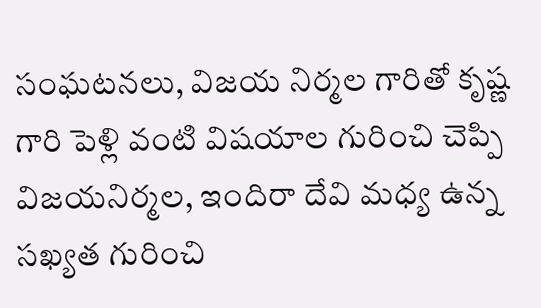సంఘటనలు, విజయ నిర్మల గారితో కృష్ణ గారి పెళ్లి వంటి విషయాల గురించి చెప్పి విజయనిర్మల, ఇందిరా దేవి మధ్య ఉన్న సఖ్యత గురించి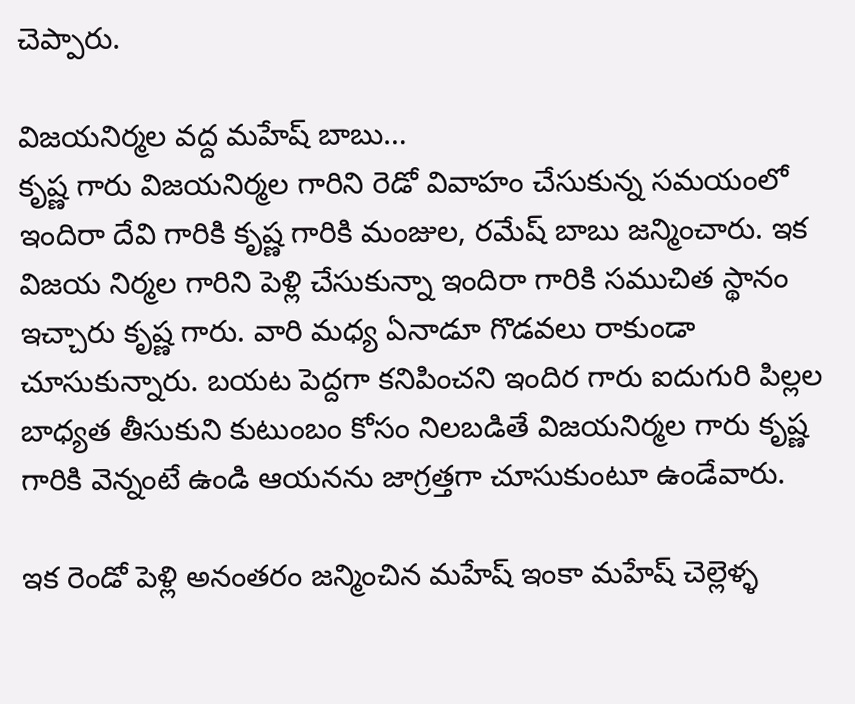చెప్పారు.

విజయనిర్మల వద్ద మహేష్ బాబు…
కృష్ణ గారు విజయనిర్మల గారిని రెడో వివాహం చేసుకున్న సమయంలో ఇందిరా దేవి గారికి కృష్ణ గారికి మంజుల, రమేష్ బాబు జన్మించారు. ఇక విజయ నిర్మల గారిని పెళ్లి చేసుకున్నా ఇందిరా గారికి సముచిత స్థానం ఇచ్చారు కృష్ణ గారు. వారి మధ్య ఏనాడూ గొడవలు రాకుండా చూసుకున్నారు. బయట పెద్దగా కనిపించని ఇందిర గారు ఐదుగురి పిల్లల బాధ్యత తీసుకుని కుటుంబం కోసం నిలబడితే విజయనిర్మల గారు కృష్ణ గారికి వెన్నంటే ఉండి ఆయనను జాగ్రత్తగా చూసుకుంటూ ఉండేవారు.

ఇక రెండో పెళ్లి అనంతరం జన్మించిన మహేష్ ఇంకా మహేష్ చెల్లెళ్ళ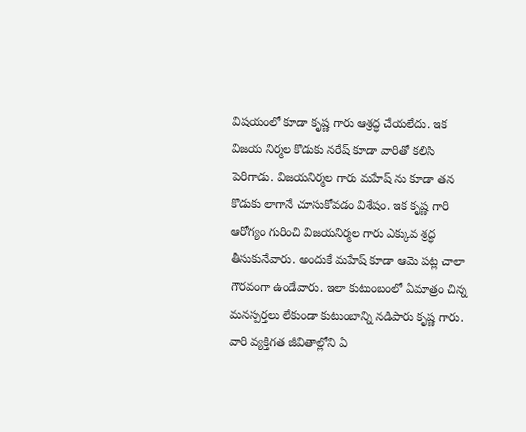విషయంలో కూడా కృష్ణ గారు ఆశ్రద్ధ చేయలేదు. ఇక విజయ నిర్మల కొడుకు నరేష్ కూడా వారితో కలిసి పెరిగాడు. విజయనిర్మల గారు మహేష్ ను కూడా తన కొడుకు లాగానే చూసుకోవడం విశేషం. ఇక కృష్ణ గారి ఆరోగ్యం గురించి విజయనిర్మల గారు ఎక్కువ శ్రద్ధ తీసుకునేవారు. అందుకే మహేష్ కూడా ఆమె పట్ల చాలా గౌరవంగా ఉండేవారు. ఇలా కుటుంబంలో ఏమాత్రం చిన్న మనస్పర్తలు లేకుండా కుటుంబాన్ని నడిపారు కృష్ణ గారు. వారి వ్యక్తిగత జీవితాల్లోని ఏ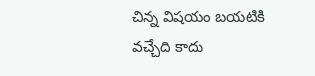చిన్న విషయం బయటికి వచ్చేది కాదు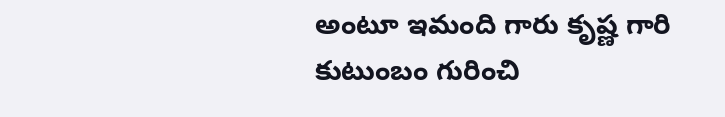అంటూ ఇమంది గారు కృష్ణ గారి కుటుంబం గురించి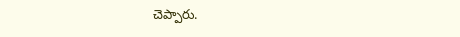చెప్పారు.